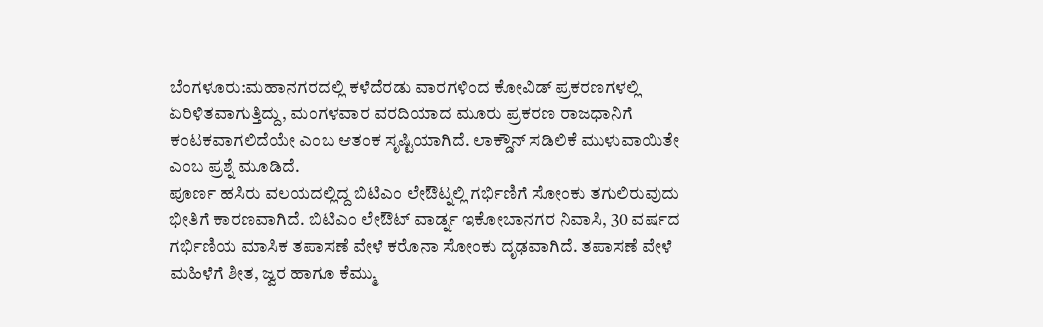ಬೆಂಗಳೂರು:ಮಹಾನಗರದಲ್ಲಿ ಕಳೆದೆರಡು ವಾರಗಳಿಂದ ಕೋವಿಡ್ ಪ್ರಕರಣಗಳಲ್ಲಿ ಏರಿಳಿತವಾಗುತ್ತಿದ್ದು, ಮಂಗಳವಾರ ವರದಿಯಾದ ಮೂರು ಪ್ರಕರಣ ರಾಜಧಾನಿಗೆ ಕಂಟಕವಾಗಲಿದೆಯೇ ಎಂಬ ಆತಂಕ ಸೃಷ್ಟಿಯಾಗಿದೆ. ಲಾಕ್ಡೌನ್ ಸಡಿಲಿಕೆ ಮುಳುವಾಯಿತೇ ಎಂಬ ಪ್ರಶ್ನೆ ಮೂಡಿದೆ.
ಪೂರ್ಣ ಹಸಿರು ವಲಯದಲ್ಲಿದ್ದ ಬಿಟಿಎಂ ಲೇಔಟ್ನಲ್ಲಿ ಗರ್ಭಿಣಿಗೆ ಸೋಂಕು ತಗುಲಿರುವುದು ಭೀತಿಗೆ ಕಾರಣವಾಗಿದೆ. ಬಿಟಿಎಂ ಲೇಔಟ್ ವಾರ್ಡ್ನ ಇಕೋಬಾನಗರ ನಿವಾಸಿ, 30 ವರ್ಷದ ಗರ್ಭಿಣಿಯ ಮಾಸಿಕ ತಪಾಸಣೆ ವೇಳೆ ಕರೊನಾ ಸೋಂಕು ದೃಢವಾಗಿದೆ. ತಪಾಸಣೆ ವೇಳೆ ಮಹಿಳೆಗೆ ಶೀತ, ಜ್ವರ ಹಾಗೂ ಕೆಮ್ಮು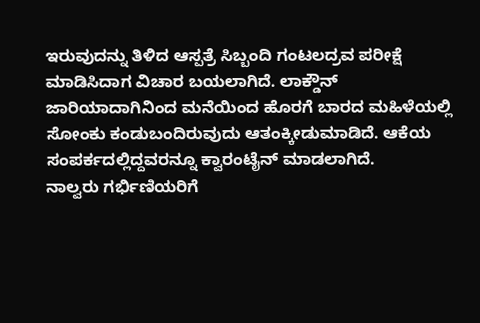ಇರುವುದನ್ನು ತಿಳಿದ ಆಸ್ಪತ್ರೆ ಸಿಬ್ಬಂದಿ ಗಂಟಲದ್ರವ ಪರೀಕ್ಷೆ ಮಾಡಿಸಿದಾಗ ವಿಚಾರ ಬಯಲಾಗಿದೆ. ಲಾಕ್ಡೌನ್ ಜಾರಿಯಾದಾಗಿನಿಂದ ಮನೆಯಿಂದ ಹೊರಗೆ ಬಾರದ ಮಹಿಳೆಯಲ್ಲಿ ಸೋಂಕು ಕಂಡುಬಂದಿರುವುದು ಆತಂಕ್ಕೀಡುಮಾಡಿದೆ. ಆಕೆಯ ಸಂಪರ್ಕದಲ್ಲಿದ್ದವರನ್ನೂ ಕ್ವಾರಂಟೈನ್ ಮಾಡಲಾಗಿದೆ.
ನಾಲ್ವರು ಗರ್ಭಿಣಿಯರಿಗೆ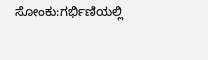ಸೋಂಕು:ಗರ್ಭಿಣಿಯಲ್ಲಿ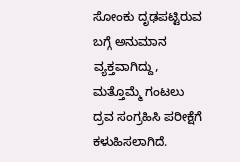ಸೋಂಕು ದೃಢಪಟ್ಟಿರುವ ಬಗ್ಗೆ ಅನುಮಾನ ವ್ಯಕ್ತವಾಗಿದ್ದು, ಮತ್ತೊಮ್ಮೆ ಗಂಟಲು ದ್ರವ ಸಂಗ್ರಹಿಸಿ ಪರೀಕ್ಷೆಗೆ ಕಳುಹಿಸಲಾಗಿದೆ.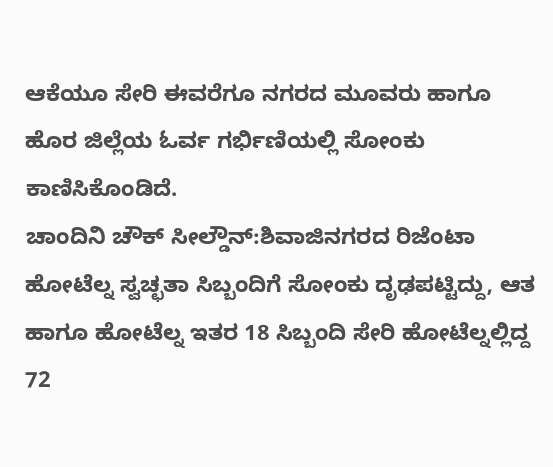ಆಕೆಯೂ ಸೇರಿ ಈವರೆಗೂ ನಗರದ ಮೂವರು ಹಾಗೂ ಹೊರ ಜಿಲ್ಲೆಯ ಓರ್ವ ಗರ್ಭಿಣಿಯಲ್ಲಿ ಸೋಂಕು ಕಾಣಿಸಿಕೊಂಡಿದೆ.
ಚಾಂದಿನಿ ಚೌಕ್ ಸೀಲ್ಡೌನ್:ಶಿವಾಜಿನಗರದ ರಿಜೆಂಟಾ ಹೋಟೆಲ್ನ ಸ್ವಚ್ಛತಾ ಸಿಬ್ಬಂದಿಗೆ ಸೋಂಕು ದೃಢಪಟ್ಟಿದ್ದು, ಆತ ಹಾಗೂ ಹೋಟೆಲ್ನ ಇತರ 18 ಸಿಬ್ಬಂದಿ ಸೇರಿ ಹೋಟೆಲ್ನಲ್ಲಿದ್ದ 72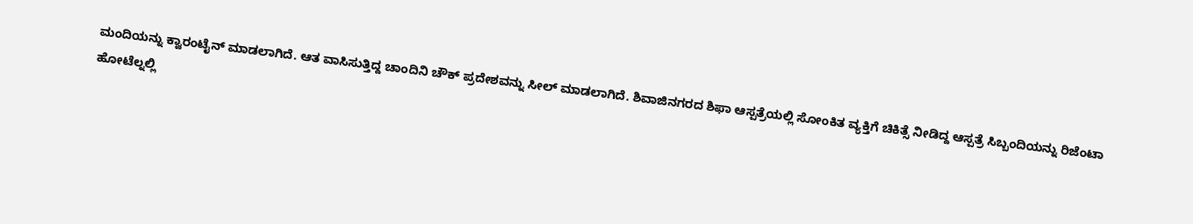ಮಂದಿಯನ್ನು ಕ್ವಾರಂಟೈನ್ ಮಾಡಲಾಗಿದೆ. ಆತ ವಾಸಿಸುತ್ತಿದ್ದ ಚಾಂದಿನಿ ಚೌಕ್ ಪ್ರದೇಶವನ್ನು ಸೀಲ್ ಮಾಡಲಾಗಿದೆ. ಶಿವಾಜಿನಗರದ ಶಿಫಾ ಆಸ್ಪತ್ರೆಯಲ್ಲಿ ಸೋಂಕಿತ ವ್ಯಕ್ತಿಗೆ ಚಿಕಿತ್ಸೆ ನೀಡಿದ್ದ ಆಸ್ಪತ್ರೆ ಸಿಬ್ಬಂದಿಯನ್ನು ರಿಜೆಂಟಾ ಹೋಟೆಲ್ನಲ್ಲಿ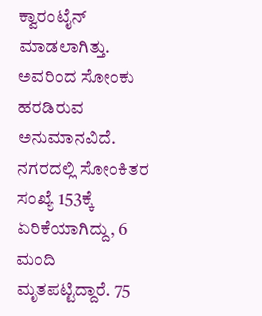ಕ್ವಾರಂಟೈನ್ ಮಾಡಲಾಗಿತ್ತು. ಅವರಿಂದ ಸೋಂಕು ಹರಡಿರುವ ಅನುಮಾನವಿದೆ.
ನಗರದಲ್ಲಿ ಸೋಂಕಿತರ ಸಂಖ್ಯೆ 153ಕ್ಕೆ ಏರಿಕೆಯಾಗಿದ್ದು, 6 ಮಂದಿ ಮೃತಪಟ್ಟಿದ್ದಾರೆ. 75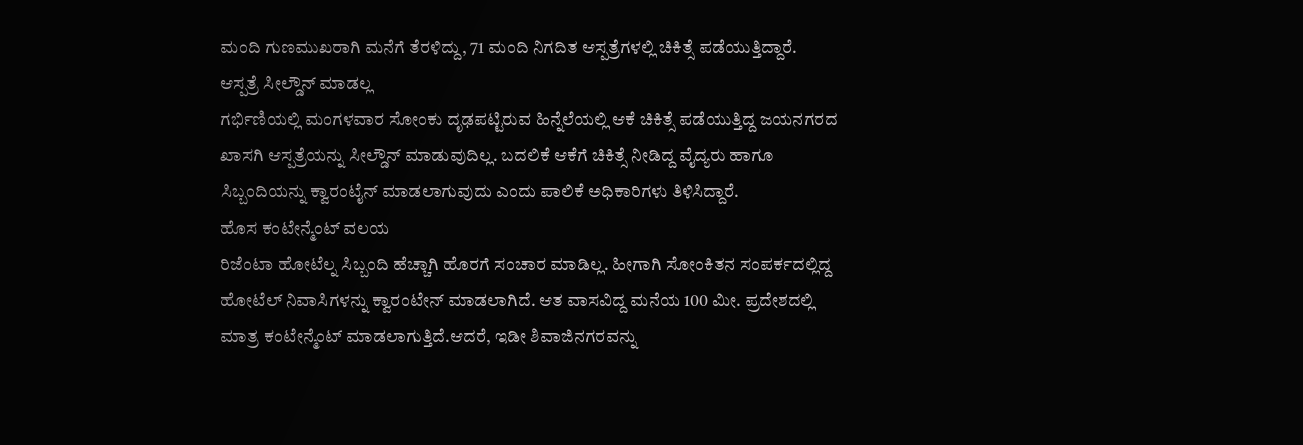ಮಂದಿ ಗುಣಮುಖರಾಗಿ ಮನೆಗೆ ತೆರಳಿದ್ದು, 71 ಮಂದಿ ನಿಗದಿತ ಆಸ್ಪತ್ರೆಗಳಲ್ಲಿ ಚಿಕಿತ್ಸೆ ಪಡೆಯುತ್ತಿದ್ದಾರೆ.
ಆಸ್ಪತ್ರೆ ಸೀಲ್ಡೌನ್ ಮಾಡಲ್ಲ
ಗರ್ಭಿಣಿಯಲ್ಲಿ ಮಂಗಳವಾರ ಸೋಂಕು ದೃಢಪಟ್ಟಿರುವ ಹಿನ್ನೆಲೆಯಲ್ಲಿ ಆಕೆ ಚಿಕಿತ್ಸೆ ಪಡೆಯುತ್ತಿದ್ದ ಜಯನಗರದ ಖಾಸಗಿ ಆಸ್ಪತ್ರೆಯನ್ನು ಸೀಲ್ಡೌನ್ ಮಾಡುವುದಿಲ್ಲ. ಬದಲಿಕೆ ಆಕೆಗೆ ಚಿಕಿತ್ಸೆ ನೀಡಿದ್ದ ವೈದ್ಯರು ಹಾಗೂ ಸಿಬ್ಬಂದಿಯನ್ನು ಕ್ವಾರಂಟೈನ್ ಮಾಡಲಾಗುವುದು ಎಂದು ಪಾಲಿಕೆ ಅಧಿಕಾರಿಗಳು ತಿಳಿಸಿದ್ದಾರೆ.
ಹೊಸ ಕಂಟೇನ್ಮೆಂಟ್ ವಲಯ
ರಿಜೆಂಟಾ ಹೋಟೆಲ್ನ ಸಿಬ್ಬಂದಿ ಹೆಚ್ಚಾಗಿ ಹೊರಗೆ ಸಂಚಾರ ಮಾಡಿಲ್ಲ. ಹೀಗಾಗಿ ಸೋಂಕಿತನ ಸಂಪರ್ಕದಲ್ಲಿದ್ದ ಹೋಟೆಲ್ ನಿವಾಸಿಗಳನ್ನು ಕ್ವಾರಂಟೇನ್ ಮಾಡಲಾಗಿದೆ. ಆತ ವಾಸವಿದ್ದ ಮನೆಯ 100 ಮೀ. ಪ್ರದೇಶದಲ್ಲಿ ಮಾತ್ರ ಕಂಟೇನ್ಮೆಂಟ್ ಮಾಡಲಾಗುತ್ತಿದೆ.ಆದರೆ, ಇಡೀ ಶಿವಾಜಿನಗರವನ್ನು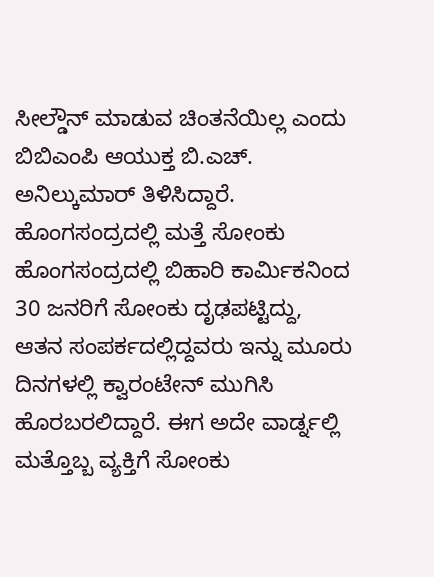ಸೀಲ್ಡೌನ್ ಮಾಡುವ ಚಿಂತನೆಯಿಲ್ಲ ಎಂದು ಬಿಬಿಎಂಪಿ ಆಯುಕ್ತ ಬಿ.ಎಚ್. ಅನಿಲ್ಕುಮಾರ್ ತಿಳಿಸಿದ್ದಾರೆ.
ಹೊಂಗಸಂದ್ರದಲ್ಲಿ ಮತ್ತೆ ಸೋಂಕು
ಹೊಂಗಸಂದ್ರದಲ್ಲಿ ಬಿಹಾರಿ ಕಾರ್ವಿುಕನಿಂದ 30 ಜನರಿಗೆ ಸೋಂಕು ದೃಢಪಟ್ಟಿದ್ದು, ಆತನ ಸಂಪರ್ಕದಲ್ಲಿದ್ದವರು ಇನ್ನು ಮೂರು ದಿನಗಳಲ್ಲಿ ಕ್ವಾರಂಟೇನ್ ಮುಗಿಸಿ ಹೊರಬರಲಿದ್ದಾರೆ. ಈಗ ಅದೇ ವಾರ್ಡ್ನಲ್ಲಿ ಮತ್ತೊಬ್ಬ ವ್ಯಕ್ತಿಗೆ ಸೋಂಕು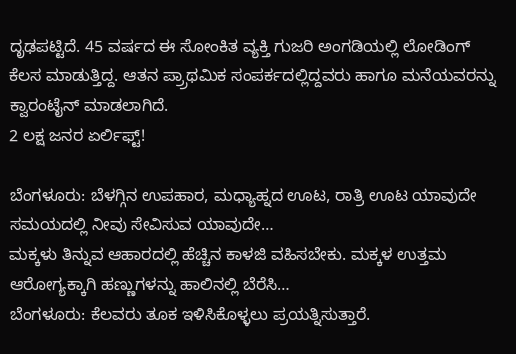ದೃಢಪಟ್ಟಿದೆ. 45 ವರ್ಷದ ಈ ಸೋಂಕಿತ ವ್ಯಕ್ತಿ ಗುಜರಿ ಅಂಗಡಿಯಲ್ಲಿ ಲೋಡಿಂಗ್ ಕೆಲಸ ಮಾಡುತ್ತಿದ್ದ. ಆತನ ಪ್ರ್ರಾಥಮಿಕ ಸಂಪರ್ಕದಲ್ಲಿದ್ದವರು ಹಾಗೂ ಮನೆಯವರನ್ನು ಕ್ವಾರಂಟೈನ್ ಮಾಡಲಾಗಿದೆ.
2 ಲಕ್ಷ ಜನರ ಏರ್ಲಿಫ್ಟ್!

ಬೆಂಗಳೂರು: ಬೆಳಗ್ಗಿನ ಉಪಹಾರ, ಮಧ್ಯಾಹ್ನದ ಊಟ, ರಾತ್ರಿ ಊಟ ಯಾವುದೇ ಸಮಯದಲ್ಲಿ ನೀವು ಸೇವಿಸುವ ಯಾವುದೇ…
ಮಕ್ಕಳು ತಿನ್ನುವ ಆಹಾರದಲ್ಲಿ ಹೆಚ್ಚಿನ ಕಾಳಜಿ ವಹಿಸಬೇಕು. ಮಕ್ಕಳ ಉತ್ತಮ ಆರೋಗ್ಯಕ್ಕಾಗಿ ಹಣ್ಣುಗಳನ್ನು ಹಾಲಿನಲ್ಲಿ ಬೆರೆಸಿ…
ಬೆಂಗಳೂರು: ಕೆಲವರು ತೂಕ ಇಳಿಸಿಕೊಳ್ಳಲು ಪ್ರಯತ್ನಿಸುತ್ತಾರೆ.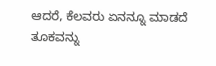ಆದರೆ, ಕೆಲವರು ಏನನ್ನೂ ಮಾಡದೆ ತೂಕವನ್ನು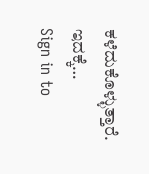ಕಳೆದುಕೊಳ್ಳುತ್ತಾರೆ. ಇದಕ್ಕೆ…
Sign in to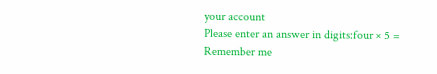your account
Please enter an answer in digits:four × 5 =
Remember me